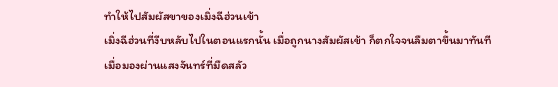ทำให้ไปสัมผัสขาของเมิ่งฉีฮ่วนเข้า
เมิ่งฉีฮ่วนที่งีบหลับไปในตอนแรกนั้น เมื่อถูกนางสัมผัสเข้า ก็ตกใจจนลืมตาขึ้นมาทันที
เมื่อมองผ่านแสงจันทร์ที่มืดสลัว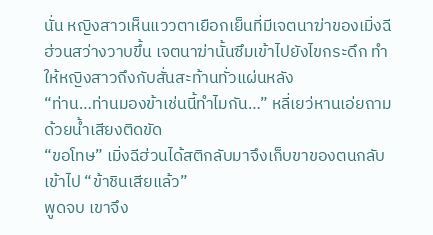นั่น หญิงสาวเห็นแววตาเยือกเย็นที่มีเจตนาฆ่าของเมิ่งฉีฮ่วนสว่างวาบขึ้น เจตนาฆ่านั้นซึมเข้าไปยังไขกระดึก ทำให้หญิงสาวถึงกับสั่นสะท้านทั่วแผ่นหลัง
“ท่าน…ท่านมองข้าเช่นนี้ทำไมกัน…” หลี่เยว่หานเอ่ยถามด้วยน้ำเสียงติดขัด
“ขอโทษ” เมิ่งฉีฮ่วนได้สติกลับมาจึงเก็บขาของตนกลับเข้าไป “ข้าชินเสียแล้ว”
พูดจบ เขาจึง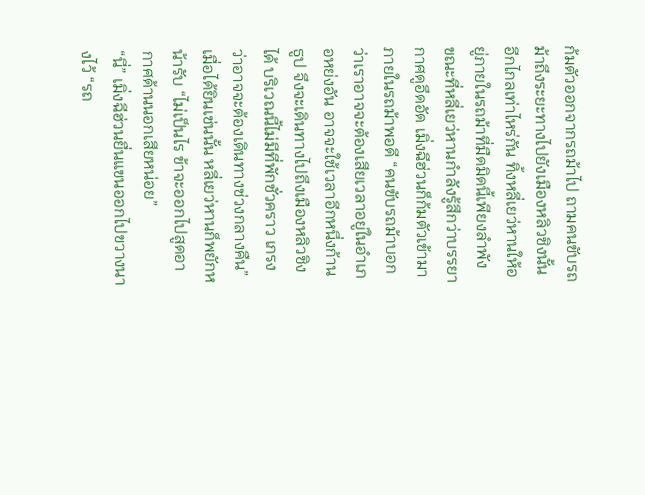ก้มตัวออกจากรถม้าไป ถามคนขับรถม้าถึงระยะทางไปยังเมืองหลิวชิงนั้นอีกไกลเท่าไหร่กัน ทิ้งหลี่เยว่หานให้อยู่ภายในรถม้าที่มืดมิดนี้เพียงลำพัง
ขณะที่หลี่เยว่หานกำลังรู้สึกว่าบรรยากาศดูอึดอัด เมิ่งฉีฮ่วนก็ก้มตัวเข้ามาภายในรถม้าพอดี “คนขับรถม้าบอกว่าเราอาจจะต้องเสียเวลาอยู่ในอำเภอหย่งอัน อาจจะใช้เวลาอีกหนึ่งก้านธูป จึงจะเดินทางไปถึงเมืองหลิวชิงได้ บริเวณนี้ไม่มีที่พักชั่วคราว เกรงว่าอาจจะต้องเดินทางช่วงกลางคืน”
เมื่อได้ยินเช่นนั้น หลี่เยว่หานก็พยักหน้ารับ “ไม่เป็นไร ข้าจะออกไปสูดอากาศด้านนอกเสียหน่อย”
“นี่” เมิ่งฉีฮ่วนยื่นแขนออกไปขวางนางไว้ “รถ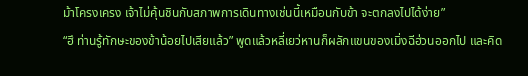ม้าโครงเครง เจ้าไม่คุ้นชินกับสภาพการเดินทางเช่นนี้เหมือนกับข้า จะตกลงไปได้ง่าย”
“ฮึ ท่านรู้ทักษะของข้าน้อยไปเสียแล้ว” พูดแล้วหลี่เยว่หานก็ผลักแขนของเมิ่งฉีฮ่วนออกไป และคิด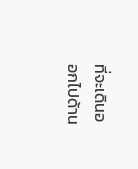ที่จะเดินออกไปด้าน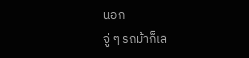นอก
จู่ ๆ รถม้าก็เล